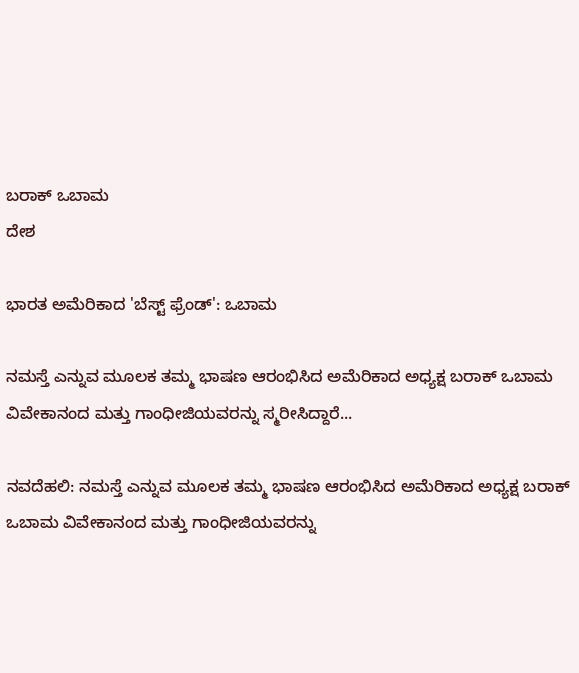ಬರಾಕ್ ಒಬಾಮ
ದೇಶ

ಭಾರತ ಅಮೆರಿಕಾದ 'ಬೆಸ್ಟ್ ಫ್ರೆಂಡ್‌': ಒಬಾಮ

ನಮಸ್ತೆ ಎನ್ನುವ ಮೂಲಕ ತಮ್ಮ ಭಾಷಣ ಆರಂಭಿಸಿದ ಅಮೆರಿಕಾದ ಅಧ್ಯಕ್ಷ ಬರಾಕ್ ಒಬಾಮ ವಿವೇಕಾನಂದ ಮತ್ತು ಗಾಂಧೀಜಿಯವರನ್ನು ಸ್ಮರೀಸಿದ್ದಾರೆ...

ನವದೆಹಲಿ: ನಮಸ್ತೆ ಎನ್ನುವ ಮೂಲಕ ತಮ್ಮ ಭಾಷಣ ಆರಂಭಿಸಿದ ಅಮೆರಿಕಾದ ಅಧ್ಯಕ್ಷ ಬರಾಕ್ ಒಬಾಮ ವಿವೇಕಾನಂದ ಮತ್ತು ಗಾಂಧೀಜಿಯವರನ್ನು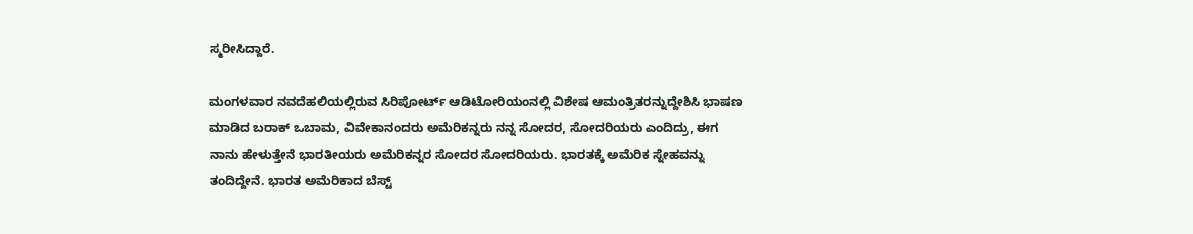ಸ್ಮರೀಸಿದ್ದಾರೆ.

ಮಂಗಳವಾರ ನವದೆಹಲಿಯಲ್ಲಿರುವ ಸಿರಿಪೋರ್ಟ್ ಆಡಿಟೋರಿಯಂನಲ್ಲಿ ವಿಶೇಷ ಆಮಂತ್ರಿತರನ್ನುದ್ದೇಶಿಸಿ ಭಾಷಣ ಮಾಡಿದ ಬರಾಕ್ ಒಬಾಮ, ವಿವೇಕಾನಂದರು ಅಮೆರಿಕನ್ನರು ನನ್ನ ಸೋದರ, ಸೋದರಿಯರು ಎಂದಿದ್ರು, ಈಗ ನಾನು ಹೇಳುತ್ತೇನೆ ಭಾರತೀಯರು ಅಮೆರಿಕನ್ನರ ಸೋದರ ಸೋದರಿಯರು. ಭಾರತಕ್ಕೆ ಅಮೆರಿಕ ಸ್ನೇಹವನ್ನು ತಂದಿದ್ದೇನೆ. ಭಾರತ ಅಮೆರಿಕಾದ ಬೆಸ್ಟ್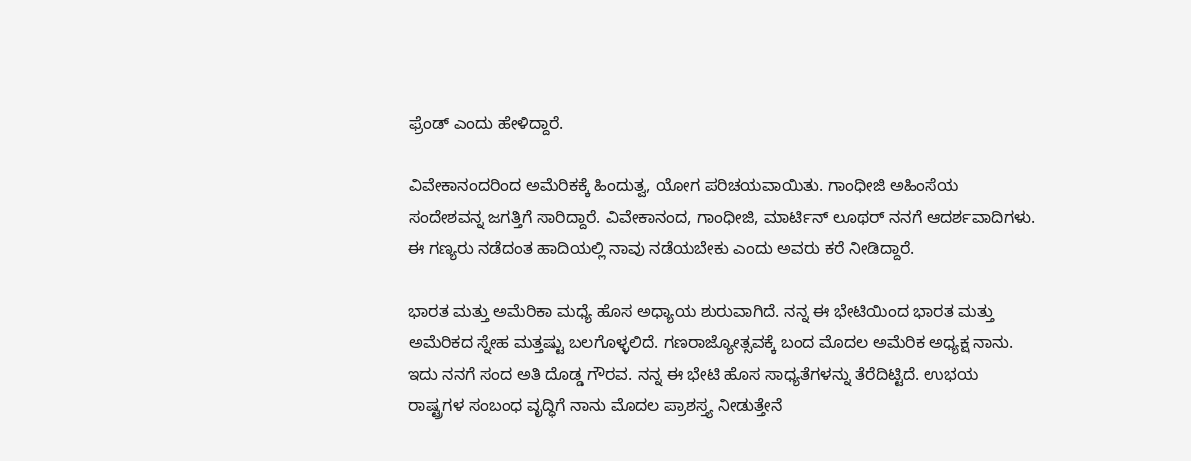ಫ್ರೆಂಡ್ ಎಂದು ಹೇಳಿದ್ದಾರೆ.

ವಿವೇಕಾನಂದರಿಂದ ಅಮೆರಿಕಕ್ಕೆ ಹಿಂದುತ್ವ, ಯೋಗ ಪರಿಚಯವಾಯಿತು. ಗಾಂಧೀಜಿ ಅಹಿಂಸೆಯ ಸಂದೇಶವನ್ನ ಜಗತ್ತಿಗೆ ಸಾರಿದ್ದಾರೆ. ವಿವೇಕಾನಂದ, ಗಾಂಧೀಜಿ, ಮಾರ್ಟಿನ್ ಲೂಥರ್ ನನಗೆ ಆದರ್ಶವಾದಿಗಳು. ಈ ಗಣ್ಯರು ನಡೆದಂತ ಹಾದಿಯಲ್ಲಿ ನಾವು ನಡೆಯಬೇಕು ಎಂದು ಅವರು ಕರೆ ನೀಡಿದ್ದಾರೆ.

ಭಾರತ ಮತ್ತು ಅಮೆರಿಕಾ ಮಧ್ಯೆ ಹೊಸ ಅಧ್ಯಾಯ ಶುರುವಾಗಿದೆ. ನನ್ನ ಈ ಭೇಟಿಯಿಂದ ಭಾರತ ಮತ್ತು ಅಮೆರಿಕದ ಸ್ನೇಹ ಮತ್ತಷ್ಟು ಬಲಗೊಳ್ಳಲಿದೆ. ಗಣರಾಜ್ಯೋತ್ಸವಕ್ಕೆ ಬಂದ ಮೊದಲ ಅಮೆರಿಕ ಅಧ್ಯಕ್ಷ ನಾನು. ಇದು ನನಗೆ ಸಂದ ಅತಿ ದೊಡ್ಡ ಗೌರವ. ನನ್ನ ಈ ಭೇಟಿ ಹೊಸ ಸಾಧ್ಯತೆಗಳನ್ನು ತೆರೆದಿಟ್ಟಿದೆ. ಉಭಯ ರಾಷ್ಟ್ರಗಳ ಸಂಬಂಧ ವೃದ್ಧಿಗೆ ನಾನು ಮೊದಲ ಪ್ರಾಶಸ್ತ್ಯ ನೀಡುತ್ತೇನೆ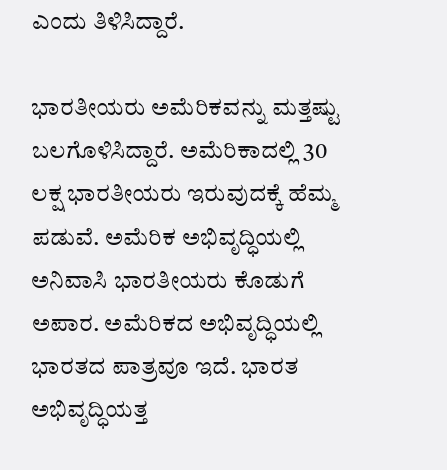ಎಂದು ತಿಳಿಸಿದ್ದಾರೆ.

ಭಾರತೀಯರು ಅಮೆರಿಕವನ್ನು ಮತ್ತಷ್ಟು ಬಲಗೊಳಿಸಿದ್ದಾರೆ. ಅಮೆರಿಕಾದಲ್ಲಿ 30 ಲಕ್ಷ ಭಾರತೀಯರು ಇರುವುದಕ್ಕೆ ಹೆಮ್ಮ ಪಡುವೆ. ಅಮೆರಿಕ ಅಭಿವೃದ್ಧಿಯಲ್ಲಿ ಅನಿವಾಸಿ ಭಾರತೀಯರು ಕೊಡುಗೆ ಅಪಾರ. ಅಮೆರಿಕದ ಅಭಿವೃದ್ಧಿಯಲ್ಲಿ ಭಾರತದ ಪಾತ್ರವೂ ಇದೆ. ಭಾರತ ಅಭಿವೃದ್ಧಿಯತ್ತ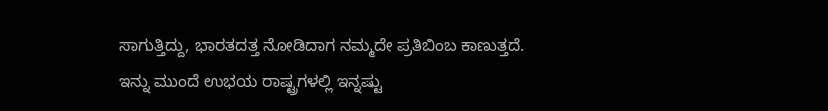ಸಾಗುತ್ತಿದ್ದು, ಭಾರತದತ್ತ ನೋಡಿದಾಗ ನಮ್ಮದೇ ಪ್ರತಿಬಿಂಬ ಕಾಣುತ್ತದೆ. ಇನ್ನು ಮುಂದೆ ಉಭಯ ರಾಷ್ಟ್ರಗಳಲ್ಲಿ ಇನ್ನಷ್ಟು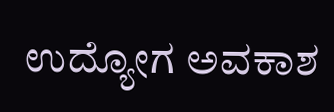ಉದ್ಯೋಗ ಅವಕಾಶ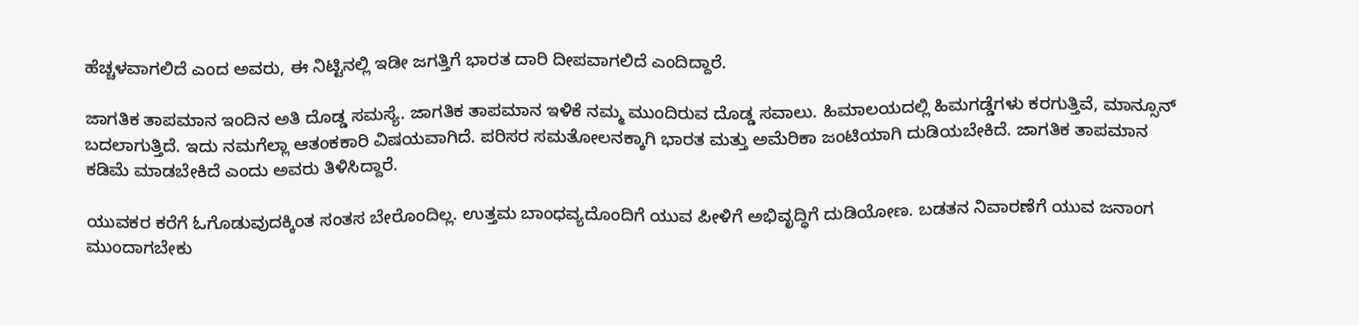ಹೆಚ್ಚಳವಾಗಲಿದೆ ಎಂದ ಅವರು, ಈ ನಿಟ್ಟಿನಲ್ಲಿ ಇಡೀ ಜಗತ್ತಿಗೆ ಭಾರತ ದಾರಿ ದೀಪವಾಗಲಿದೆ ಎಂದಿದ್ದಾರೆ.

ಜಾಗತಿಕ ತಾಪಮಾನ ಇಂದಿನ ಅತಿ ದೊಡ್ಡ ಸಮಸ್ಯೆ. ಜಾಗತಿಕ ತಾಪಮಾನ ಇಳಿಕೆ ನಮ್ಮ ಮುಂದಿರುವ ದೊಡ್ಡ ಸವಾಲು. ಹಿಮಾಲಯದಲ್ಲಿ ಹಿಮಗಡ್ಡೆಗಳು ಕರಗುತ್ತಿವೆ, ಮಾನ್ಸೂನ್ ಬದಲಾಗುತ್ತಿದೆ. ಇದು ನಮಗೆಲ್ಲಾ ಆತಂಕಕಾರಿ ವಿಷಯವಾಗಿದೆ. ಪರಿಸರ ಸಮತೋಲನಕ್ಕಾಗಿ ಭಾರತ ಮತ್ತು ಅಮೆರಿಕಾ ಜಂಟಿಯಾಗಿ ದುಡಿಯಬೇಕಿದೆ. ಜಾಗತಿಕ ತಾಪಮಾನ ಕಡಿಮೆ ಮಾಡಬೇಕಿದೆ ಎಂದು ಅವರು ತಿಳಿಸಿದ್ದಾರೆ.

ಯುವಕರ ಕರೆಗೆ ಓಗೊಡುವುದಕ್ಕಿಂತ ಸಂತಸ ಬೇರೊಂದಿಲ್ಲ. ಉತ್ತಮ ಬಾಂಧವ್ಯದೊಂದಿಗೆ ಯುವ ಪೀಳಿಗೆ ಅಭಿವೃದ್ಧಿಗೆ ದುಡಿಯೋಣ. ಬಡತನ ನಿವಾರಣೆಗೆ ಯುವ ಜನಾಂಗ ಮುಂದಾಗಬೇಕು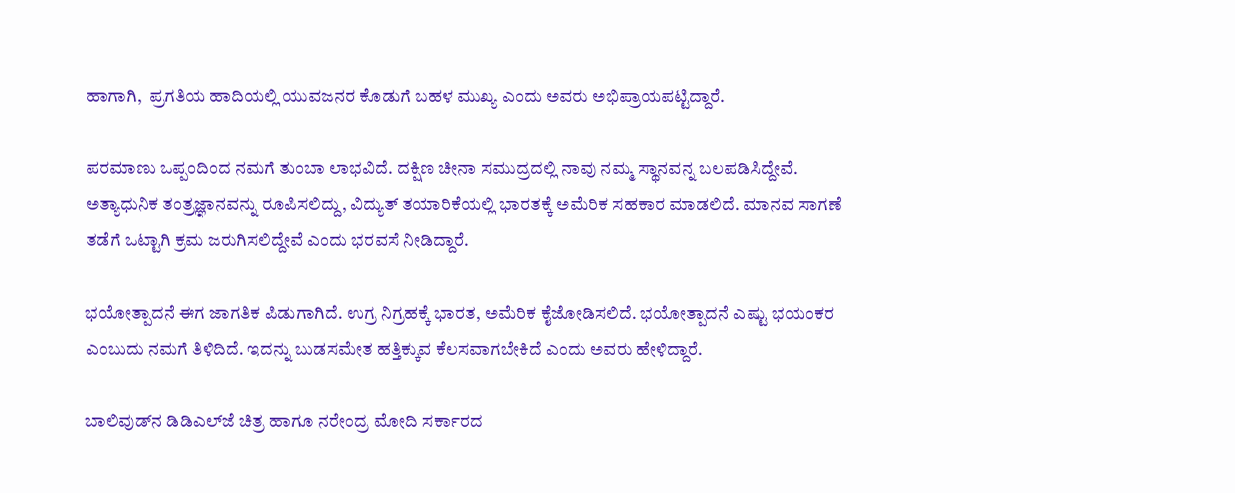ಹಾಗಾಗಿ,  ಪ್ರಗತಿಯ ಹಾದಿಯಲ್ಲಿ ಯುವಜನರ ಕೊಡುಗೆ ಬಹಳ ಮುಖ್ಯ ಎಂದು ಅವರು ಅಭಿಪ್ರಾಯಪಟ್ಟಿದ್ದಾರೆ.

ಪರಮಾಣು ಒಪ್ಪಂದಿಂದ ನಮಗೆ ತುಂಬಾ ಲಾಭವಿದೆ. ದಕ್ಷಿಣ ಚೀನಾ ಸಮುದ್ರದಲ್ಲಿ ನಾವು ನಮ್ಮ ಸ್ಥಾನವನ್ನ ಬಲಪಡಿಸಿದ್ದೇವೆ. ಅತ್ಯಾಧುನಿಕ ತಂತ್ರಜ್ಞಾನವನ್ನು ರೂಪಿಸಲಿದ್ದು, ವಿದ್ಯುತ್ ತಯಾರಿಕೆಯಲ್ಲಿ ಭಾರತಕ್ಕೆ ಅಮೆರಿಕ ಸಹಕಾರ ಮಾಡಲಿದೆ. ಮಾನವ ಸಾಗಣೆ ತಡೆಗೆ ಒಟ್ಟಾಗಿ ಕ್ರಮ ಜರುಗಿಸಲಿದ್ದೇವೆ ಎಂದು ಭರವಸೆ ನೀಡಿದ್ದಾರೆ.

ಭಯೋತ್ಪಾದನೆ ಈಗ ಜಾಗತಿಕ ಪಿಡುಗಾಗಿದೆ. ಉಗ್ರ ನಿಗ್ರಹಕ್ಕೆ ಭಾರತ, ಅಮೆರಿಕ ಕೈಜೋಡಿಸಲಿದೆ. ಭಯೋತ್ಪಾದನೆ ಎಷ್ಟು ಭಯಂಕರ ಎಂಬುದು ನಮಗೆ ತಿಳಿದಿದೆ. ಇದನ್ನು ಬುಡಸಮೇತ ಹತ್ತಿಕ್ಕುವ ಕೆಲಸವಾಗಬೇಕಿದೆ ಎಂದು ಅವರು ಹೇಳಿದ್ದಾರೆ.

ಬಾಲಿವುಡ್‌ನ ಡಿಡಿಎಲ್‌ಜೆ ಚಿತ್ರ ಹಾಗೂ ನರೇಂದ್ರ ಮೋದಿ ಸರ್ಕಾರದ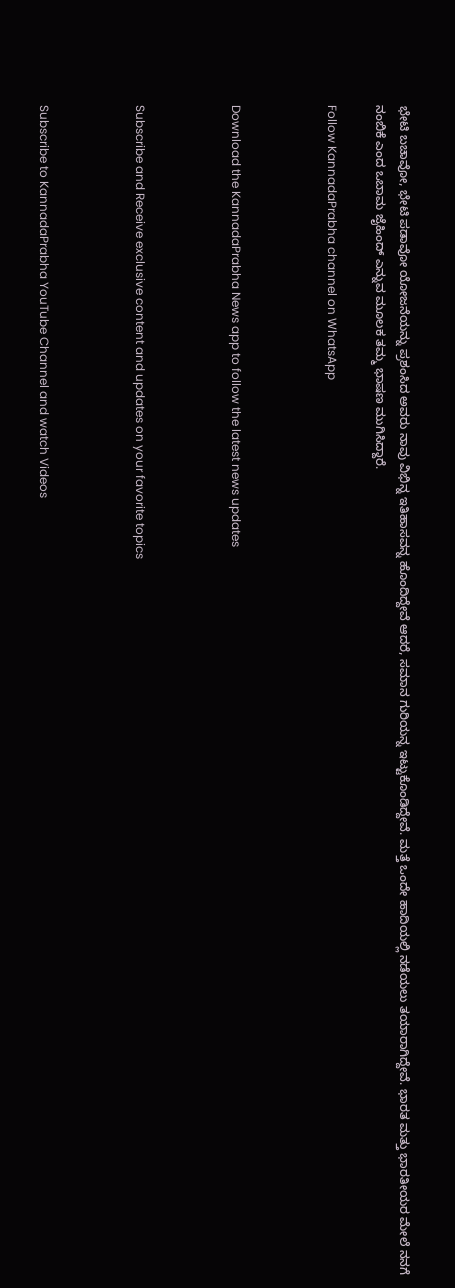ಭೇಟಿ ಬಚಾವೋ, ಭೇಟಿ ಪಡಾವೋ ಯೋಜನೆಯನ್ನು ಪ್ರಶಂಸಿದ ಅವರು ನಾವು ವಿಭಿನ್ನ ಇತಿಹಾಸವನ್ನ ಹೊಂದಿದ್ದೇವೆ ಆದರೆ, ಸಮಾನ ಗುರಿಯನ್ನ ಇಟ್ಟುಕೊಂಡಿದ್ದೇವೆ. ಮತ್ತೆ ಒಂದೇ ಹಾದಿಯಲ್ಲಿ ನಡೆಯಲು ತಯಾರಾಗಿದ್ದೇವೆ. ಭಾರತ ಮತ್ತು ಭಾರತೀಯರ ಮೇಲೆ ನನಗೆ ನಂಬಿಕೆ ಎಂದ ಒಬಾಮ ಜೈಹಿಂದ್ ಎನ್ನುವ ಮೂಲಕ ತಮ್ಮ ಭಾಷಣ ಮುಗಿಸಿದ್ದಾರೆ.

Follow KannadaPrabha channel on WhatsApp



Download the KannadaPrabha News app to follow the latest news updates



Subscribe and Receive exclusive content and updates on your favorite topics



Subscribe to KannadaPrabha YouTube Channel and watch Videos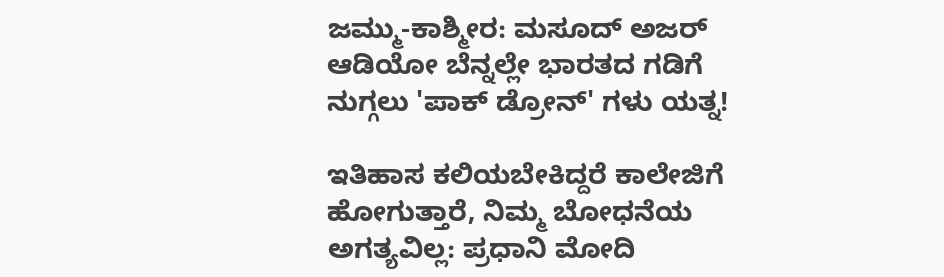ಜಮ್ಮು-ಕಾಶ್ಮೀರ: ಮಸೂದ್ ಅಜರ್ ಆಡಿಯೋ ಬೆನ್ನಲ್ಲೇ ಭಾರತದ ಗಡಿಗೆ ನುಗ್ಗಲು 'ಪಾಕ್ ಡ್ರೋನ್' ಗಳು ಯತ್ನ!

ಇತಿಹಾಸ ಕಲಿಯಬೇಕಿದ್ದರೆ ಕಾಲೇಜಿಗೆ ಹೋಗುತ್ತಾರೆ, ನಿಮ್ಮ ಬೋಧನೆಯ ಅಗತ್ಯವಿಲ್ಲ: ಪ್ರಧಾನಿ ಮೋದಿ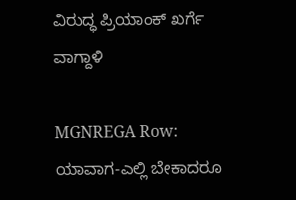ವಿರುದ್ಧ ಪ್ರಿಯಾಂಕ್ ಖರ್ಗೆ ವಾಗ್ದಾಳಿ

MGNREGA Row: ಯಾವಾಗ-ಎಲ್ಲಿ ಬೇಕಾದರೂ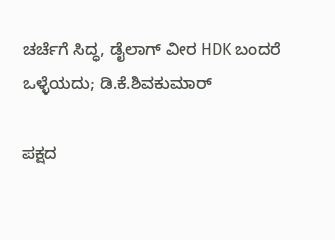ಚರ್ಚೆಗೆ ಸಿದ್ಧ, ಡೈಲಾಗ್‌ ವೀರ HDK ಬಂದರೆ ಒಳ್ಳೆಯದು; ಡಿ.ಕೆ.ಶಿವಕುಮಾರ್

ಪಕ್ಷದ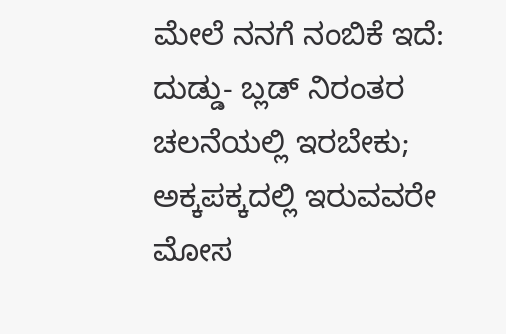ಮೇಲೆ ನನಗೆ ನಂಬಿಕೆ ಇದೆ: ದುಡ್ಡು- ಬ್ಲಡ್ ನಿರಂತರ ಚಲನೆಯಲ್ಲಿ ಇರಬೇಕು; ಅಕ್ಕಪಕ್ಕದಲ್ಲಿ ಇರುವವರೇ ಮೋಸ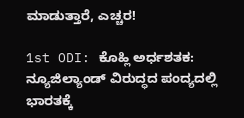ಮಾಡುತ್ತಾರೆ, ಎಚ್ಚರ!

1st ODI: ಕೊಹ್ಲಿ ಅರ್ಧಶತಕ: ನ್ಯೂಜಿಲ್ಯಾಂಡ್ ವಿರುದ್ಧದ ಪಂದ್ಯದಲ್ಲಿ ಭಾರತಕ್ಕೆ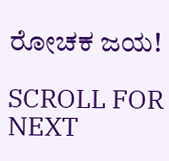ರೋಚಕ ಜಯ!

SCROLL FOR NEXT